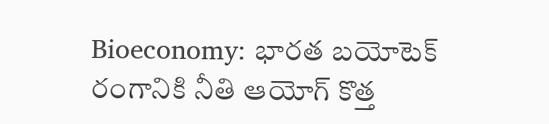Bioeconomy: భారత బయోటెక్ రంగానికి నీతి ఆయోగ్ కొత్త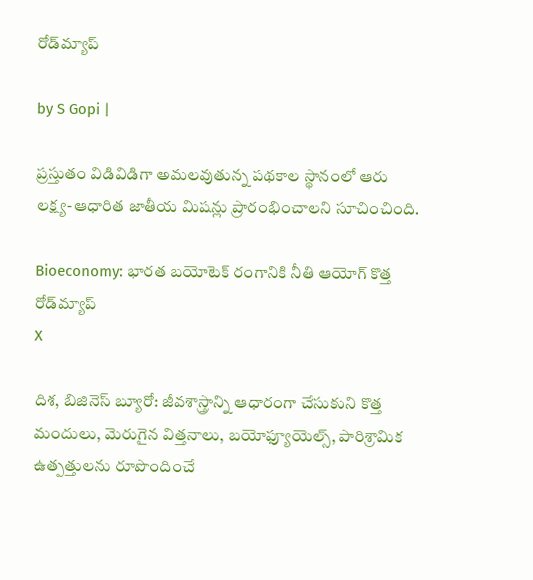రోడ్‌మ్యాప్

by S Gopi |

ప్రస్తుతం విడివిడిగా అమలవుతున్న పథకాల స్థానంలో ఆరు లక్ష్య-ఆధారిత జాతీయ మిషన్లు ప్రారంభించాలని సూచించింది.

Bioeconomy: భారత బయోటెక్ రంగానికి నీతి ఆయోగ్ కొత్త రోడ్‌మ్యాప్
X

దిశ, బిజినెస్ బ్యూరో: జీవశాస్త్రాన్ని ఆధారంగా చేసుకుని కొత్త మందులు, మెరుగైన విత్తనాలు, బయోఫ్యూయెల్స్, పారిశ్రామిక ఉత్పత్తులను రూపొందించే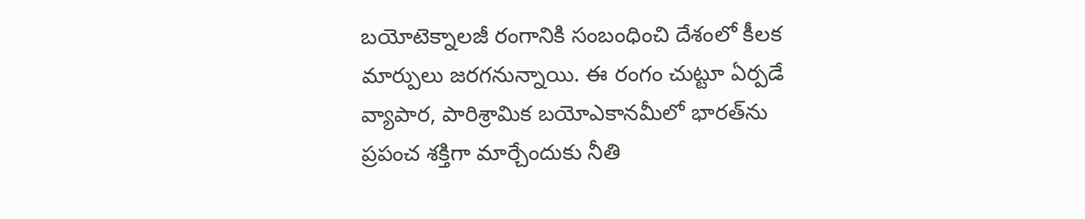బయోటెక్నాలజీ రంగానికి సంబంధించి దేశంలో కీలక మార్పులు జరగనున్నాయి. ఈ రంగం చుట్టూ ఏర్పడే వ్యాపార, పారిశ్రామిక బయోఎకానమీలో భారత్‌ను ప్రపంచ శక్తిగా మార్చేందుకు నీతి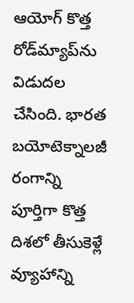ఆయోగ్ కొత్త రోడ్‌మ్యాప్‌ను విడుదల చేసింది. భారత బయోటెక్నాలజీ రంగాన్ని పూర్తిగా కొత్త దిశలో తీసుకెళ్లే వ్యూహాన్ని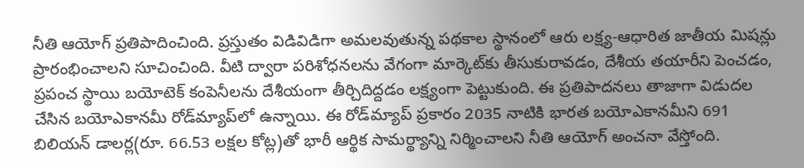నీతి ఆయోగ్ ప్రతిపాదించింది. ప్రస్తుతం విడివిడిగా అమలవుతున్న పథకాల స్థానంలో ఆరు లక్ష్య-ఆధారిత జాతీయ మిషన్లు ప్రారంభించాలని సూచించింది. వీటి ద్వారా పరిశోధనలను వేగంగా మార్కెట్‌కు తీసుకురావడం, దేశీయ తయారీని పెంచడం, ప్రపంచ స్థాయి బయోటెక్ కంపెనీలను దేశీయంగా తీర్చిదిద్దడం లక్ష్యంగా పెట్టుకుంది. ఈ ప్రతిపాదనలు తాజాగా విడుదల చేసిన బయోఎకానమీ రోడ్‌మ్యాప్‌లో ఉన్నాయి. ఈ రోడ్‌మ్యాప్ ప్రకారం 2035 నాటికి భారత బయోఎకానమీని 691 బిలియన్ డాలర్ల(రూ. 66.53 లక్షల కోట్ల)తో భారీ ఆర్థిక సామర్థ్యాన్ని నిర్మించాలని నీతి ఆయోగ్ అంచనా వేస్తోంది.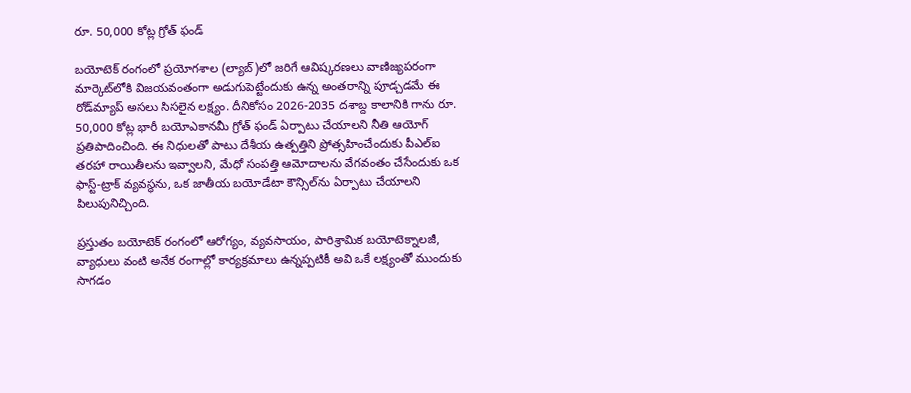రూ. 50,000 కోట్ల గ్రోత్ ఫండ్

బయోటెక్ రంగంలో ప్రయోగశాల (ల్యాబ్)లో జరిగే ఆవిష్కరణలు వాణిజ్యపరంగా మార్కెట్‌లోకి విజయవంతంగా అడుగుపెట్టేందుకు ఉన్న అంతరాన్ని పూడ్చడమే ఈ రోడ్‌మ్యాప్ అసలు సిసలైన లక్ష్యం. దీనికోసం 2026-2035 దశాబ్ద కాలానికి గాను రూ. 50,000 కోట్ల భారీ బయోఎకానమీ గ్రోత్ ఫండ్ ఏర్పాటు చేయాలని నీతి ఆయోగ్ ప్రతిపాదించింది. ఈ నిధులతో పాటు దేశీయ ఉత్పత్తిని ప్రోత్సహించేందుకు పీఎల్‌ఐ తరహా రాయితీలను ఇవ్వాలని, మేధో సంపత్తి ఆమోదాలను వేగవంతం చేసేందుకు ఒక ఫాస్ట్-ట్రాక్ వ్యవస్థను, ఒక జాతీయ బయోడేటా కౌన్సిల్‌ను ఏర్పాటు చేయాలని పిలుపునిచ్చింది.

ప్రస్తుతం బయోటెక్ రంగంలో ఆరోగ్యం, వ్యవసాయం, పారిశ్రామిక బయోటెక్నాలజీ, వ్యాధులు వంటి అనేక రంగాల్లో కార్యక్రమాలు ఉన్నప్పటికీ అవి ఒకే లక్ష్యంతో ముందుకు సాగడం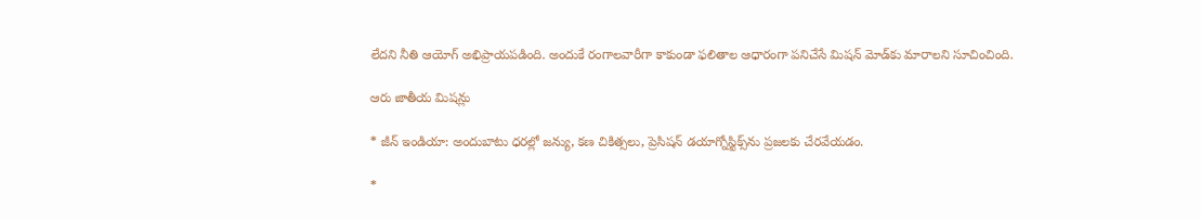లేదని నీతి ఆయోగ్ అభిప్రాయపడింది. అందుకే రంగాలవారీగా కాకుండా ఫలితాల ఆధారంగా పనిచేసే మిషన్ మోడ్‌కు మారాలని సూచించింది.

ఆరు జాతీయ మిషన్లు

* జీన్ ఇండియా: అందుబాటు ధరల్లో జన్యు, కణ చికిత్సలు, ప్రెసిషన్ డయాగ్నోస్టిక్స్‌ను ప్రజలకు చేరవేయడం.

*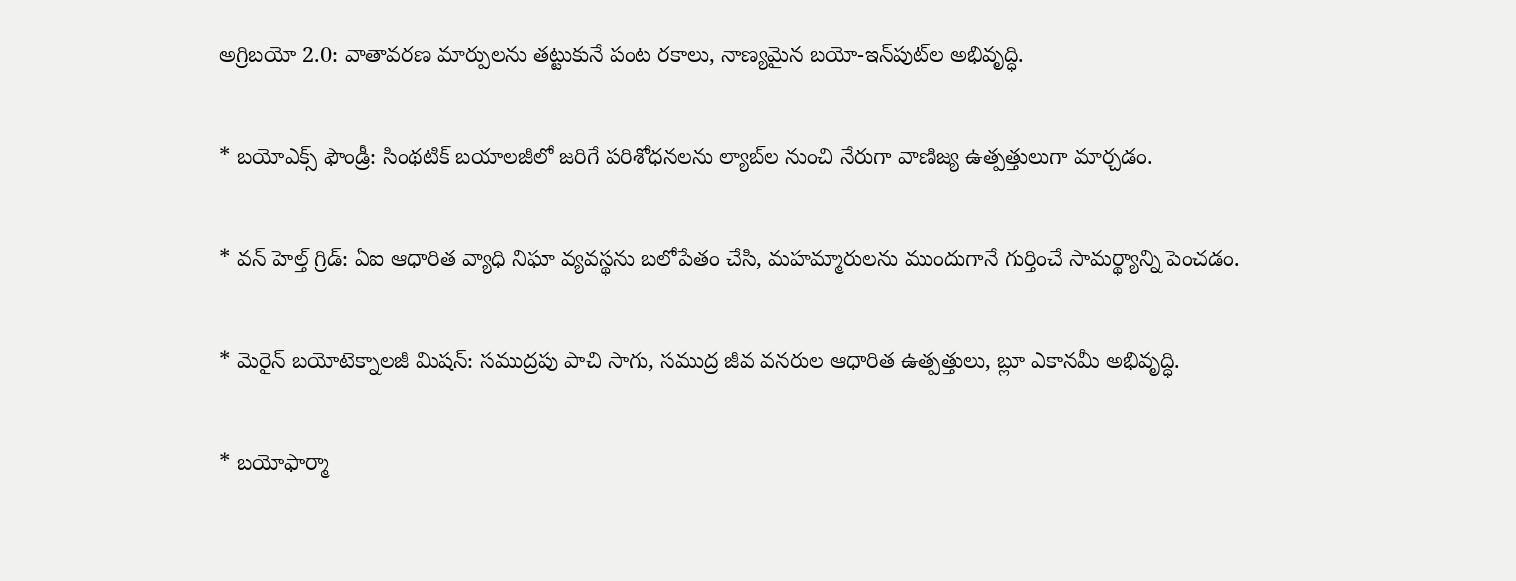అగ్రిబయో 2.0: వాతావరణ మార్పులను తట్టుకునే పంట రకాలు, నాణ్యమైన బయో-ఇన్‌పుట్‌ల అభివృద్ధి.

* బయోఎక్స్ ఫౌండ్రీ: సింథటిక్ బయాలజీలో జరిగే పరిశోధనలను ల్యాబ్‌ల నుంచి నేరుగా వాణిజ్య ఉత్పత్తులుగా మార్చడం.

* వన్ హెల్త్ గ్రిడ్: ఏఐ ఆధారిత వ్యాధి నిఘా వ్యవస్థను బలోపేతం చేసి, మహమ్మారులను ముందుగానే గుర్తించే సామర్థ్యాన్ని పెంచడం.

* మెరైన్ బయోటెక్నాలజీ మిషన్: సముద్రపు పాచి సాగు, సముద్ర జీవ వనరుల ఆధారిత ఉత్పత్తులు, బ్లూ ఎకానమీ అభివృద్ధి.

* బయోఫార్మా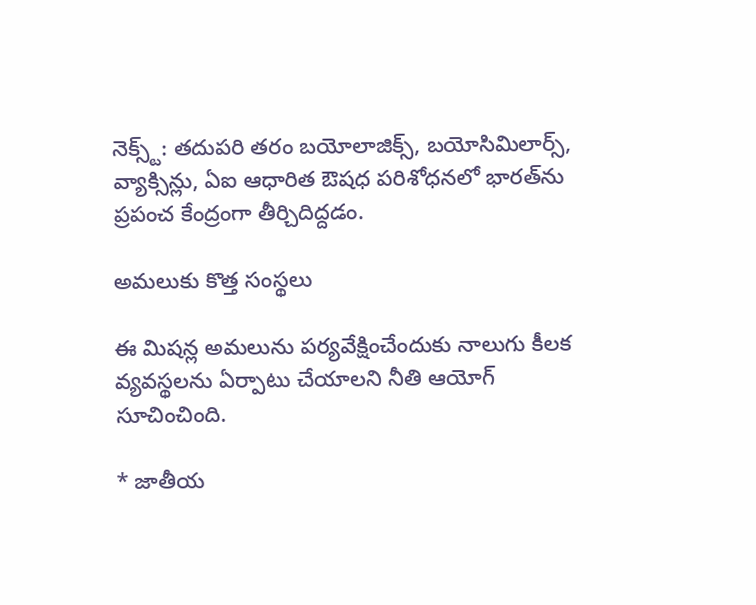నెక్స్ట్: తదుపరి తరం బయోలాజిక్స్, బయోసిమిలార్స్, వ్యాక్సిన్లు, ఏఐ ఆధారిత ఔషధ పరిశోధనలో భారత్‌ను ప్రపంచ కేంద్రంగా తీర్చిదిద్దడం.

అమలుకు కొత్త సంస్థలు

ఈ మిషన్ల అమలును పర్యవేక్షించేందుకు నాలుగు కీలక వ్యవస్థలను ఏర్పాటు చేయాలని నీతి ఆయోగ్ సూచించింది.

* జాతీయ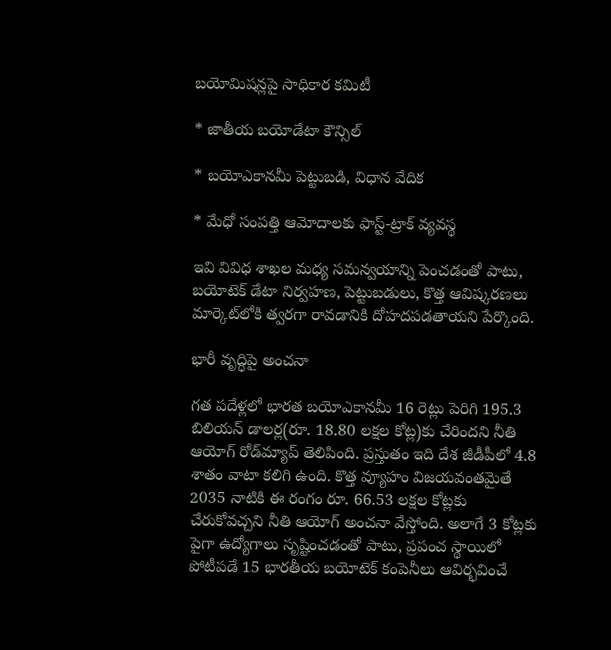బయోమిషన్లపై సాధికార కమిటీ

* జాతీయ బయోడేటా కౌన్సిల్

* బయోఎకానమీ పెట్టుబడి, విధాన వేదిక

* మేధో సంపత్తి ఆమోదాలకు ఫాస్ట్-ట్రాక్ వ్యవస్థ

ఇవి వివిధ శాఖల మధ్య సమన్వయాన్ని పెంచడంతో పాటు, బయోటెక్ డేటా నిర్వహణ, పెట్టుబడులు, కొత్త ఆవిష్కరణలు మార్కెట్‌లోకి త్వరగా రావడానికి దోహదపడతాయని పేర్కొంది.

భారీ వృద్ధిపై అంచనా

గత పదేళ్లలో భారత బయోఎకానమీ 16 రెట్లు పెరిగి 195.3 బిలియన్ డాలర్ల(రూ. 18.80 లక్షల కోట్ల)కు చేరిందని నీతి ఆయోగ్ రోడ్‌మ్యాప్ తెలిపింది. ప్రస్తుతం ఇది దేశ జీడీపీలో 4.8 శాతం వాటా కలిగి ఉంది. కొత్త వ్యూహం విజయవంతమైతే 2035 నాటికి ఈ రంగం రూ. 66.53 లక్షల కోట్లకు చేరుకోవచ్చని నీతి ఆయోగ్ అంచనా వేస్తోంది. అలాగే 3 కోట్లకు పైగా ఉద్యోగాలు సృష్టించడంతో పాటు, ప్రపంచ స్థాయిలో పోటీపడే 15 భారతీయ బయోటెక్ కంపెనీలు ఆవిర్భవించే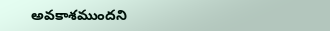అవకాశముందని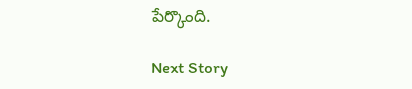పేర్కొంది.

Next Story